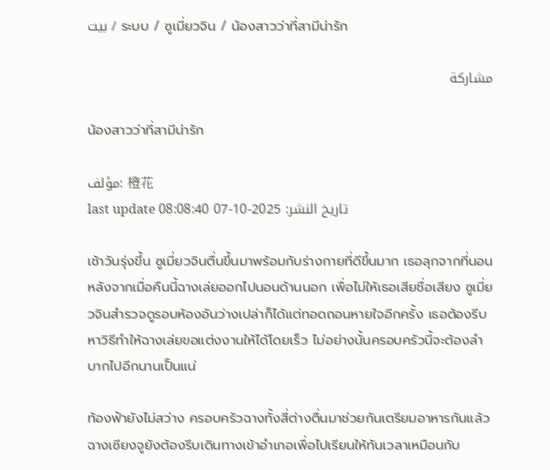بيت / ระบบ / ซูเมี่ยวจิน / น้องสาวว่าที่สามีน่ารัก

مشاركة

น้องสาวว่าที่สามีน่ารัก

مؤلف: 橙花
last update تاريخ النشر: 2025-10-07 08:08:40

เช้าวันรุ่งขึ้น ซูเมี่ยวจินตื่นขึ้นมาพร้อมกับร่างกายที่ดีขึ้นมาก เธอลุกจากที่นอนหลังจากเมื่อคืนนี้ฉางเล่ยออกไปนอนด้านนอก เพื่อไม่ให้เธอเสียชื่อเสียง ซูเมี่ยวจินสำรวจดูรอบห้องอันว่างเปล่าก็ได้แต่ทอดถอนหายใจอีกครั้ง เธอต้องรีบหาวิธีทำให้ฉางเล่ยขอแต่งงานให้ได้โดยเร็ว ไม่อย่างนั้นครอบครัวนี้จะต้องลำบากไปอีกนานเป็นแน่

ท้องฟ้ายังไม่สว่าง ครอบครัวฉางทั้งสี่ต่างตื่นมาช่วยกันเตรียมอาหารกันแล้ว ฉางเซียงจูยังต้องรีบเดินทางเข้าอำเภอเพื่อไปเรียนให้ทันเวลาเหมือนกับ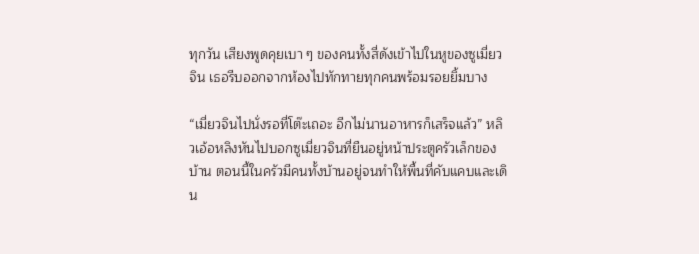ทุกวัน เสียงพูดคุยเบา ๆ ของคนทั้งสี่ดังเข้าไปในหูของซูเมี่ยวจิน เธอรีบออกจากห้องไปทักทายทุกคนพร้อมรอยยิ้มบาง

“เมี่ยวจินไปนั่งรอที่โต๊ะเถอะ อีกไม่นานอาหารก็เสร็จแล้ว” หลิวเอ้อหลิงหันไปบอกซูเมี่ยวจินที่ยืนอยู่หน้าประตูครัวเล็กของบ้าน ตอนนี้ในครัวมีคนทั้งบ้านอยู่จนทำให้พื้นที่คับแคบและเดิน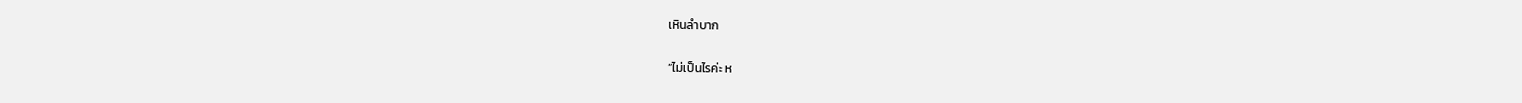เหินลำบาก

“ไม่เป็นไรค่ะ ห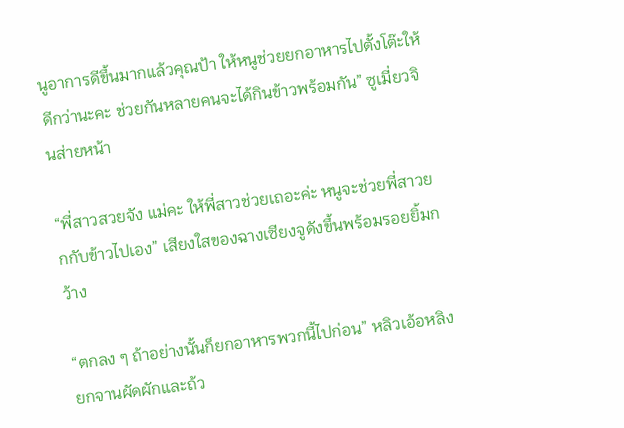นูอาการดีขึ้นมากแล้วคุณป้า ให้หนูช่วยยกอาหารไปตั้งโต๊ะให้ดีกว่านะคะ ช่วยกันหลายคนจะได้กินข้าวพร้อมกัน” ซูเมี่ยวจินส่ายหน้า

“พี่สาวสวยจัง แม่คะ ให้พี่สาวช่วยเถอะค่ะ หนูจะช่วยพี่สาวยกกับข้าวไปเอง” เสียงใสของฉางเซียงจูดังขึ้นพร้อมรอยยิ้มกว้าง

“ตกลง ๆ ถ้าอย่างนั้นก็ยกอาหารพวกนี้ไปก่อน” หลิวเอ้อหลิงยกจานผัดผักและถ้ว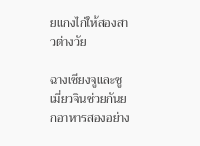ยแกงไก่ให้สองสาวต่างวัย

ฉางเซียงจูและซูเมี่ยวจินช่วยกันยกอาหารสองอย่าง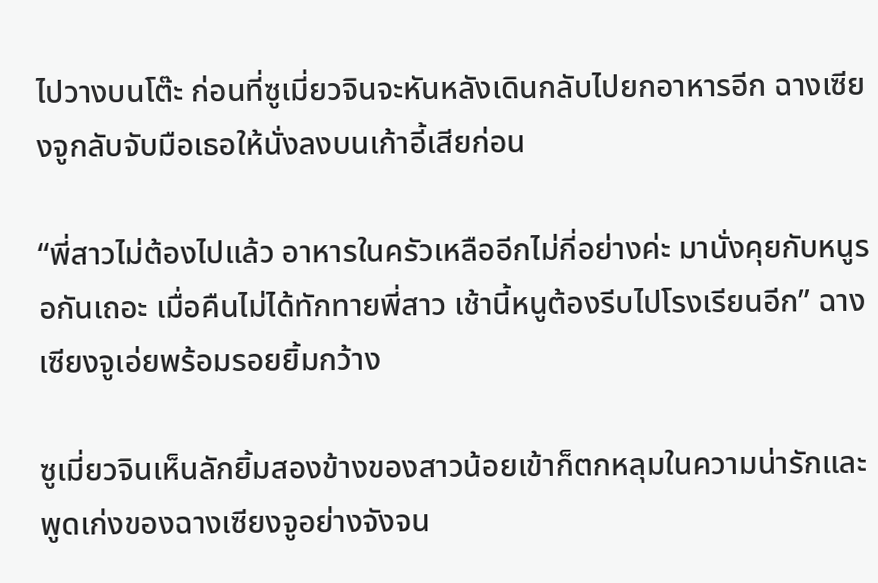ไปวางบนโต๊ะ ก่อนที่ซูเมี่ยวจินจะหันหลังเดินกลับไปยกอาหารอีก ฉางเซียงจูกลับจับมือเธอให้นั่งลงบนเก้าอี้เสียก่อน

“พี่สาวไม่ต้องไปแล้ว อาหารในครัวเหลืออีกไม่กี่อย่างค่ะ มานั่งคุยกับหนูรอกันเถอะ เมื่อคืนไม่ได้ทักทายพี่สาว เช้านี้หนูต้องรีบไปโรงเรียนอีก” ฉางเซียงจูเอ่ยพร้อมรอยยิ้มกว้าง

ซูเมี่ยวจินเห็นลักยิ้มสองข้างของสาวน้อยเข้าก็ตกหลุมในความน่ารักและพูดเก่งของฉางเซียงจูอย่างจังจน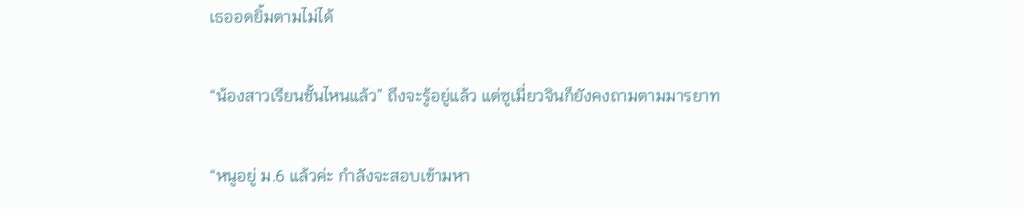เธออดยิ้มตามไม่ได้

“น้องสาวเรียนชั้นไหนแล้ว” ถึงจะรู้อยู่แล้ว แต่ซูเมี่ยวจินก็ยังคงถามตามมารยาท

“หนูอยู่ ม.6 แล้วค่ะ กำลังจะสอบเข้ามหา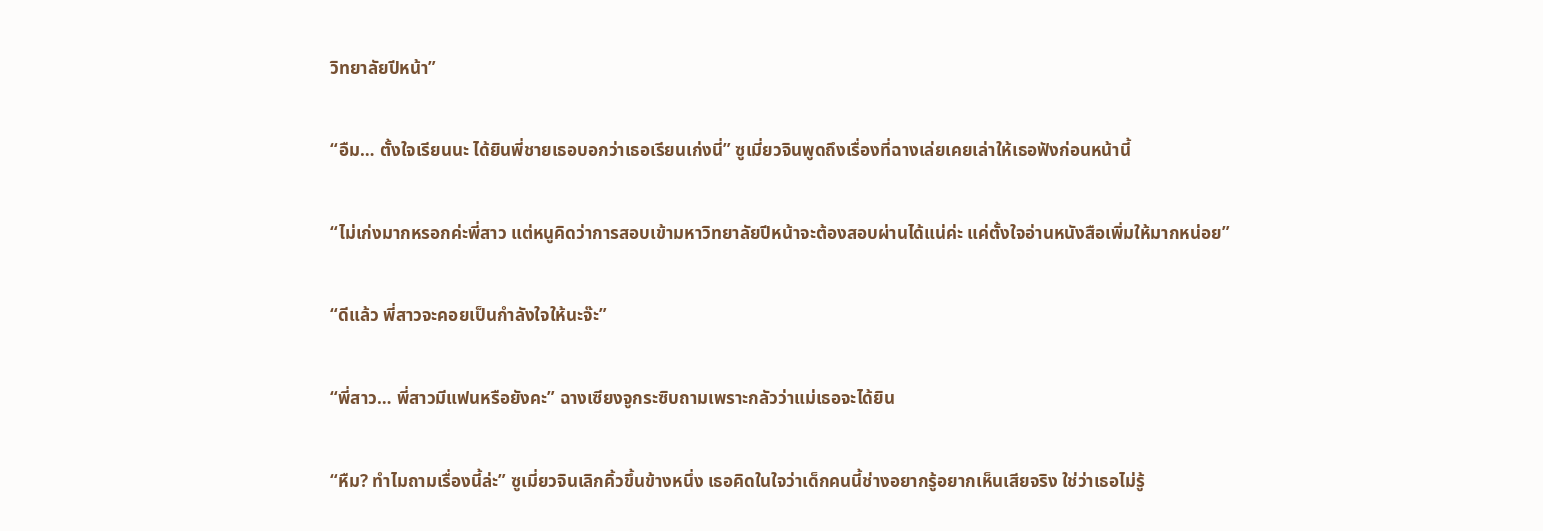วิทยาลัยปีหน้า”

“อืม… ตั้งใจเรียนนะ ได้ยินพี่ชายเธอบอกว่าเธอเรียนเก่งนี่” ซูเมี่ยวจินพูดถึงเรื่องที่ฉางเล่ยเคยเล่าให้เธอฟังก่อนหน้านี้

“ไม่เก่งมากหรอกค่ะพี่สาว แต่หนูคิดว่าการสอบเข้ามหาวิทยาลัยปีหน้าจะต้องสอบผ่านได้แน่ค่ะ แค่ตั้งใจอ่านหนังสือเพิ่มให้มากหน่อย”

“ดีแล้ว พี่สาวจะคอยเป็นกำลังใจให้นะจ๊ะ”

“พี่สาว… พี่สาวมีแฟนหรือยังคะ” ฉางเซียงจูกระซิบถามเพราะกลัวว่าแม่เธอจะได้ยิน

“หืม? ทำไมถามเรื่องนี้ล่ะ” ซูเมี่ยวจินเลิกคิ้วขึ้นข้างหนึ่ง เธอคิดในใจว่าเด็กคนนี้ช่างอยากรู้อยากเห็นเสียจริง ใช่ว่าเธอไม่รู้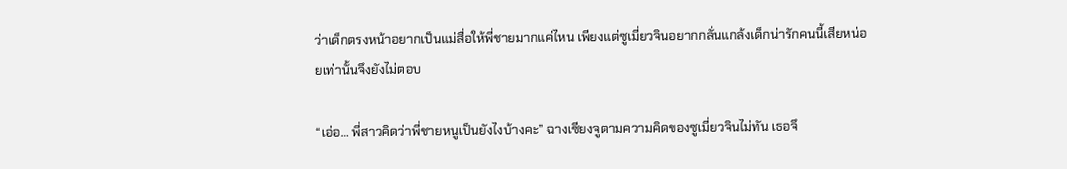ว่าเด็กตรงหน้าอยากเป็นแม่สื่อให้พี่ชายมากแค่ไหน เพียงแต่ซูเมี่ยวจินอยากกลั่นแกล้งเด็กน่ารักคนนี้เสียหน่อยเท่านั้นจึงยังไม่ตอบ

“เอ่อ… พี่สาวคิดว่าพี่ชายหนูเป็นยังไงบ้างคะ” ฉางเซียงจูตามความคิดของซูเมี่ยวจินไม่ทัน เธอจึ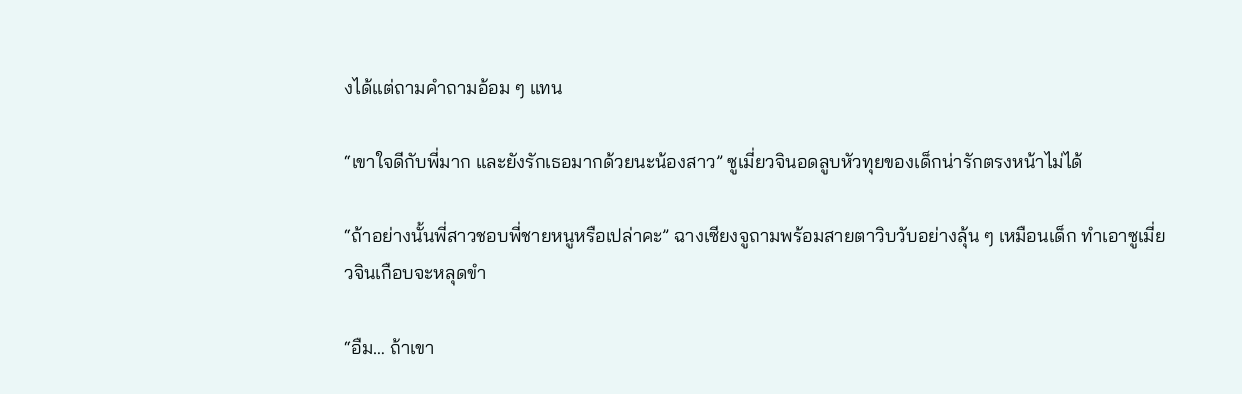งได้แต่ถามคำถามอ้อม ๆ แทน

“เขาใจดีกับพี่มาก และยังรักเธอมากด้วยนะน้องสาว” ซูเมี่ยวจินอดลูบหัวทุยของเด็กน่ารักตรงหน้าไม่ได้

“ถ้าอย่างนั้นพี่สาวชอบพี่ชายหนูหรือเปล่าคะ” ฉางเซียงจูถามพร้อมสายตาวิบวับอย่างลุ้น ๆ เหมือนเด็ก ทำเอาซูเมี่ยวจินเกือบจะหลุดขำ

“อืม… ถ้าเขา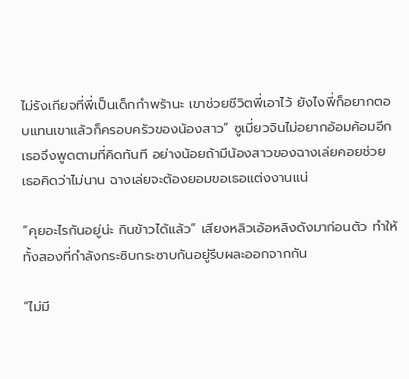ไม่รังเกียจที่พี่เป็นเด็กกำพร้านะ เขาช่วยชีวิตพี่เอาไว้ ยังไงพี่ก็อยากตอบแทนเขาแล้วก็ครอบครัวของน้องสาว” ซูเมี่ยวจินไม่อยากอ้อมค้อมอีก เธอจึงพูดตามที่คิดทันที อย่างน้อยถ้ามีน้องสาวของฉางเล่ยคอยช่วย เธอคิดว่าไม่นาน ฉางเล่ยจะต้องยอมขอเธอแต่งงานแน่

“คุยอะไรกันอยู่น่ะ กินข้าวได้แล้ว” เสียงหลิวเอ้อหลิงดังมาก่อนตัว ทำให้ทั้งสองที่กำลังกระซิบกระซาบกันอยู่รีบผละออกจากกัน

“ไม่มี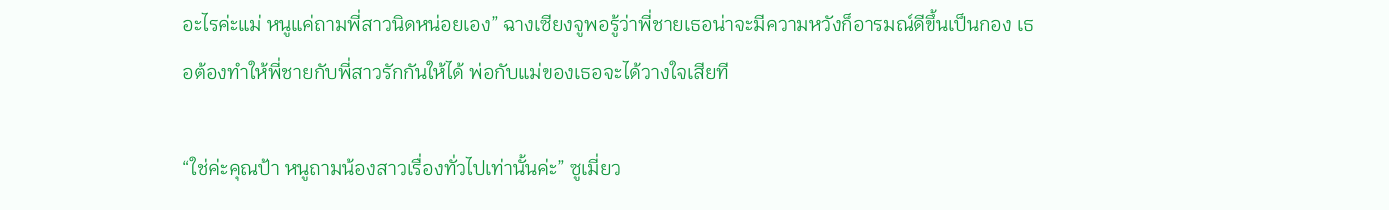อะไรค่ะแม่ หนูแค่ถามพี่สาวนิดหน่อยเอง” ฉางเซียงจูพอรู้ว่าพี่ชายเธอน่าจะมีความหวังก็อารมณ์ดีขึ้นเป็นกอง เธอต้องทำให้พี่ชายกับพี่สาวรักกันให้ได้ พ่อกับแม่ของเธอจะได้วางใจเสียที

“ใช่ค่ะคุณป้า หนูถามน้องสาวเรื่องทั่วไปเท่านั้นค่ะ” ซูเมี่ยว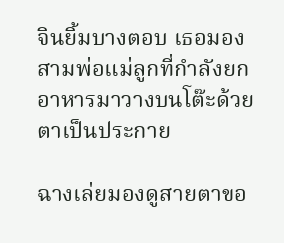จินยิ้มบางตอบ เธอมองสามพ่อแม่ลูกที่กำลังยกอาหารมาวางบนโต๊ะด้วยตาเป็นประกาย

ฉางเล่ยมองดูสายตาขอ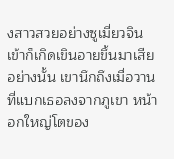งสาวสวยอย่างซูเมี่ยวจินเข้าก็เกิดเขินอายขึ้นมาเสียอย่างนั้น เขานึกถึงเมื่อวานที่แบกเธอลงจากภูเขา หน้าอกใหญ่โตของ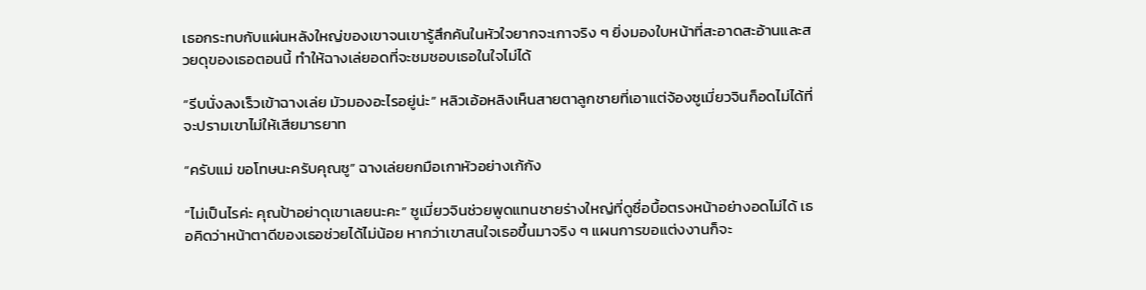เธอกระทบกับแผ่นหลังใหญ่ของเขาจนเขารู้สึกคันในหัวใจยากจะเกาจริง ๆ ยิ่งมองใบหน้าที่สะอาดสะอ้านและสวยดุของเธอตอนนี้ ทำให้ฉางเล่ยอดที่จะชมชอบเธอในใจไม่ได้

“รีบนั่งลงเร็วเข้าฉางเล่ย มัวมองอะไรอยู่น่ะ” หลิวเอ้อหลิงเห็นสายตาลูกชายที่เอาแต่จ้องซูเมี่ยวจินก็อดไม่ได้ที่จะปรามเขาไม่ให้เสียมารยาท

“ครับแม่ ขอโทษนะครับคุณซู” ฉางเล่ยยกมือเกาหัวอย่างเก้กัง

“ไม่เป็นไรค่ะ คุณป้าอย่าดุเขาเลยนะคะ” ซูเมี่ยวจินช่วยพูดแทนชายร่างใหญ่ที่ดูซื่อบื้อตรงหน้าอย่างอดไม่ได้ เธอคิดว่าหน้าตาดีของเธอช่วยได้ไม่น้อย หากว่าเขาสนใจเธอขึ้นมาจริง ๆ แผนการขอแต่งงานก็จะ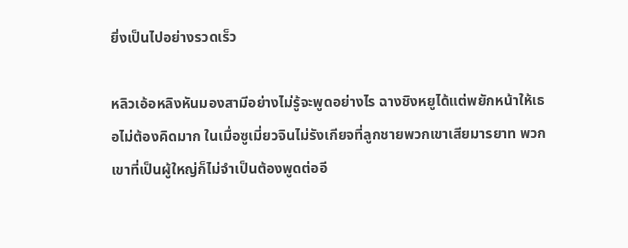ยิ่งเป็นไปอย่างรวดเร็ว

หลิวเอ้อหลิงหันมองสามีอย่างไม่รู้จะพูดอย่างไร ฉางชิงหยูได้แต่พยักหน้าให้เธอไม่ต้องคิดมาก ในเมื่อซูเมี่ยวจินไม่รังเกียจที่ลูกชายพวกเขาเสียมารยาท พวกเขาที่เป็นผู้ใหญ่ก็ไม่จำเป็นต้องพูดต่ออี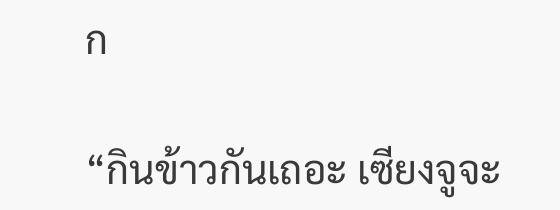ก

“กินข้าวกันเถอะ เซียงจูจะ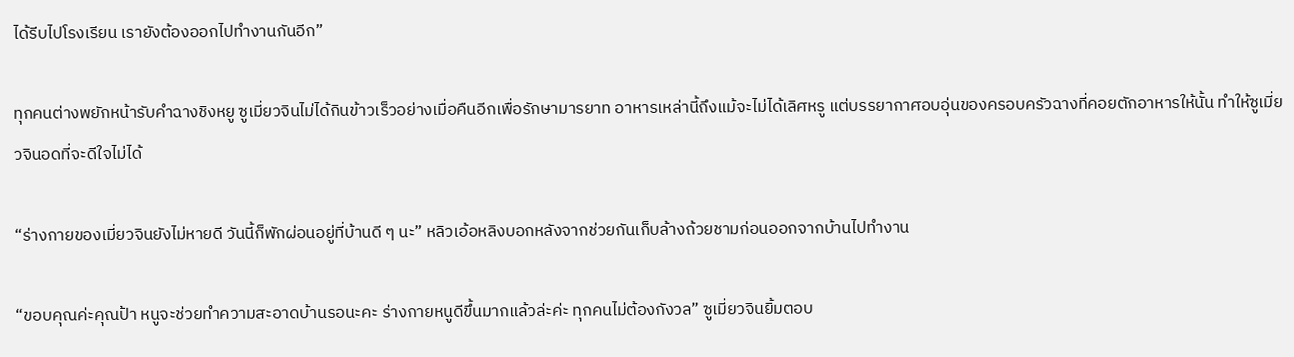ได้รีบไปโรงเรียน เรายังต้องออกไปทำงานกันอีก”

ทุกคนต่างพยักหน้ารับคำฉางชิงหยู ซูเมี่ยวจินไม่ได้กินข้าวเร็วอย่างเมื่อคืนอีกเพื่อรักษามารยาท อาหารเหล่านี้ถึงแม้จะไม่ได้เลิศหรู แต่บรรยากาศอบอุ่นของครอบครัวฉางที่คอยตักอาหารให้นั้น ทำให้ซูเมี่ยวจินอดที่จะดีใจไม่ได้

“ร่างกายของเมี่ยวจินยังไม่หายดี วันนี้ก็พักผ่อนอยู่ที่บ้านดี ๆ นะ” หลิวเอ้อหลิงบอกหลังจากช่วยกันเก็บล้างถ้วยชามก่อนออกจากบ้านไปทำงาน

“ขอบคุณค่ะคุณป้า หนูจะช่วยทำความสะอาดบ้านรอนะคะ ร่างกายหนูดีขึ้นมากแล้วล่ะค่ะ ทุกคนไม่ต้องกังวล” ซูเมี่ยวจินยิ้มตอบ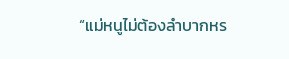“แม่หนูไม่ต้องลำบากหร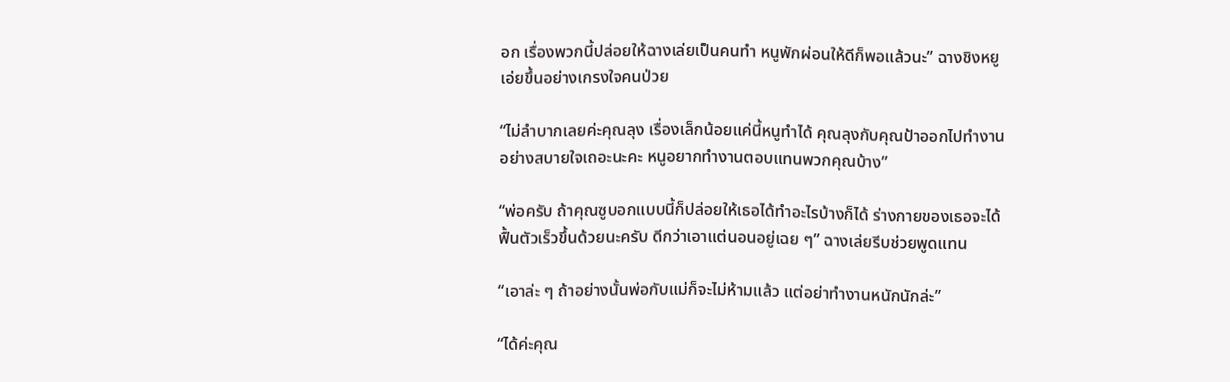อก เรื่องพวกนี้ปล่อยให้ฉางเล่ยเป็นคนทำ หนูพักผ่อนให้ดีก็พอแล้วนะ” ฉางชิงหยูเอ่ยขึ้นอย่างเกรงใจคนป่วย

“ไม่ลำบากเลยค่ะคุณลุง เรื่องเล็กน้อยแค่นี้หนูทำได้ คุณลุงกับคุณป้าออกไปทำงานอย่างสบายใจเถอะนะคะ หนูอยากทำงานตอบแทนพวกคุณบ้าง”

“พ่อครับ ถ้าคุณซูบอกแบบนี้ก็ปล่อยให้เธอได้ทำอะไรบ้างก็ได้ ร่างกายของเธอจะได้ฟื้นตัวเร็วขึ้นด้วยนะครับ ดีกว่าเอาแต่นอนอยู่เฉย ๆ” ฉางเล่ยรีบช่วยพูดแทน

“เอาล่ะ ๆ ถ้าอย่างนั้นพ่อกับแม่ก็จะไม่ห้ามแล้ว แต่อย่าทำงานหนักนักล่ะ”

“ได้ค่ะคุณ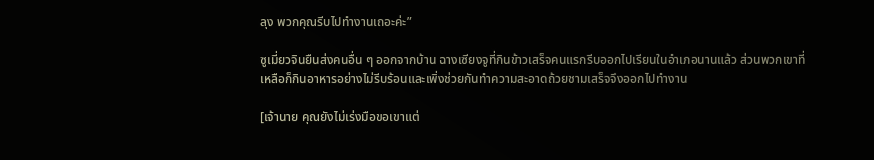ลุง พวกคุณรีบไปทำงานเถอะค่ะ”

ซูเมี่ยวจินยืนส่งคนอื่น ๆ ออกจากบ้าน ฉางเซียงจูที่กินข้าวเสร็จคนแรกรีบออกไปเรียนในอำเภอนานแล้ว ส่วนพวกเขาที่เหลือก็กินอาหารอย่างไม่รีบร้อนและเพิ่งช่วยกันทำความสะอาดถ้วยชามเสร็จจึงออกไปทำงาน

[เจ้านาย คุณยังไม่เร่งมือขอเขาแต่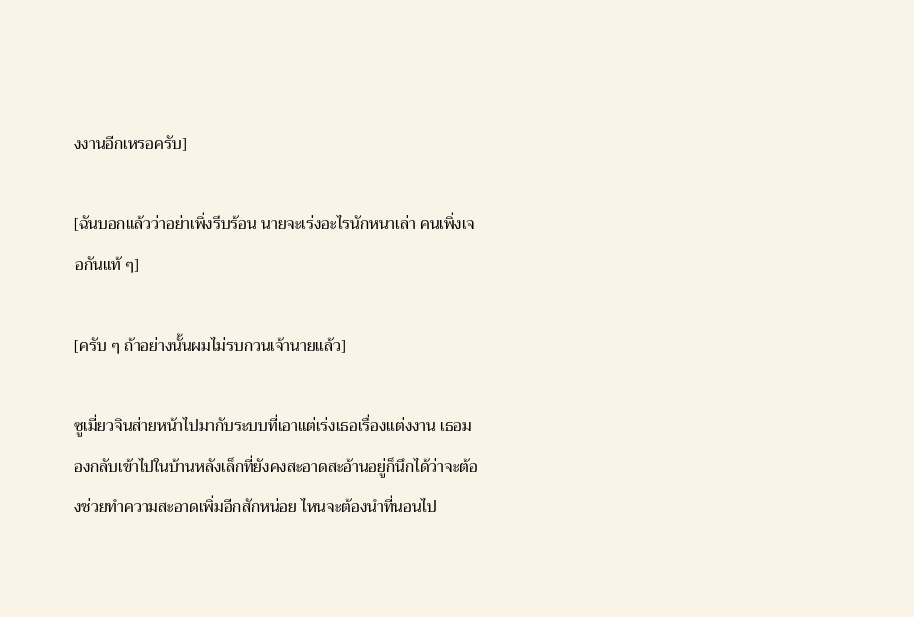งงานอีกเหรอครับ]

[ฉันบอกแล้วว่าอย่าเพิ่งรีบร้อน นายจะเร่งอะไรนักหนาเล่า คนเพิ่งเจอกันแท้ ๆ]

[ครับ ๆ ถ้าอย่างนั้นผมไม่รบกวนเจ้านายแล้ว]

ซูเมี่ยวจินส่ายหน้าไปมากับระบบที่เอาแต่เร่งเธอเรื่องแต่งงาน เธอมองกลับเข้าไปในบ้านหลังเล็กที่ยังคงสะอาดสะอ้านอยู่ก็นึกได้ว่าจะต้องช่วยทำความสะอาดเพิ่มอีกสักหน่อย ไหนจะต้องนำที่นอนไป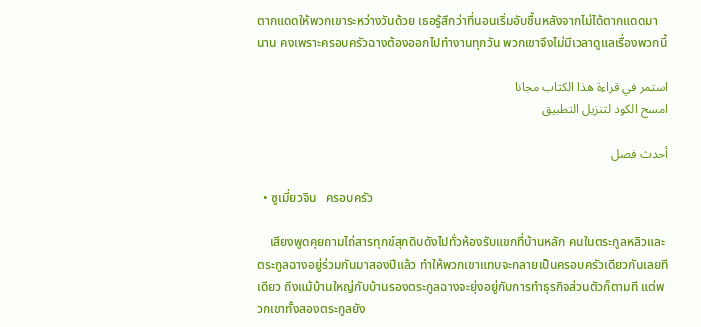ตากแดดให้พวกเขาระหว่างวันด้วย เธอรู้สึกว่าที่นอนเริ่มอับชื้นหลังจากไม่ได้ตากแดดมานาน คงเพราะครอบครัวฉางต้องออกไปทำงานทุกวัน พวกเขาจึงไม่มีเวลาดูแลเรื่องพวกนี้

استمر في قراءة هذا الكتاب مجانا
امسح الكود لتنزيل التطبيق

أحدث فصل

  • ซูเมี่ยวจิน   ครอบครัว

    เสียงพูดคุยถามไถ่สารทุกข์สุกดิบดังไปทั่วห้องรับแขกที่บ้านหลัก คนในตระกูลหลิวและตระกูลฉางอยู่ร่วมกันมาสองปีแล้ว ทำให้พวกเขาแทบจะกลายเป็นครอบครัวเดียวกันเลยทีเดียว ถึงแม้บ้านใหญ่กับบ้านรองตระกูลฉางจะยุ่งอยู่กับการทำธุรกิจส่วนตัวก็ตามที แต่พวกเขาทั้งสองตระกูลยัง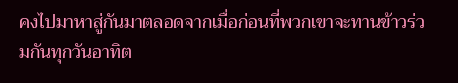คงไปมาหาสู่กันมาตลอดจากเมื่อก่อนที่พวกเขาจะทานข้าวร่วมกันทุกวันอาทิต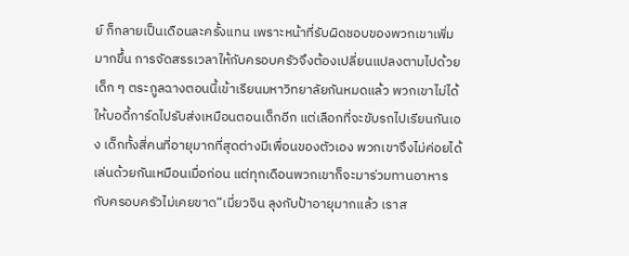ย์ ก็กลายเป็นเดือนละครั้งแทน เพราะหน้าที่รับผิดชอบของพวกเขาเพิ่มมากขึ้น การจัดสรรเวลาให้กับครอบครัวจึงต้องเปลี่ยนแปลงตามไปด้วยเด็ก ๆ ตระกูลฉางตอนนี้เข้าเรียนมหาวิทยาลัยกันหมดแล้ว พวกเขาไม่ได้ให้บอดี้การ์ดไปรับส่งเหมือนตอนเด็กอีก แต่เลือกที่จะขับรถไปเรียนกันเอง เด็กทั้งสี่คนที่อายุมากที่สุดต่างมีเพื่อนของตัวเอง พวกเขาจึงไม่ค่อยได้เล่นด้วยกันเหมือนเมื่อก่อน แต่ทุกเดือนพวกเขาก็จะมาร่วมทานอาหารกับครอบครัวไม่เคยขาด“เมี่ยวจิน ลุงกับป้าอายุมากแล้ว เราส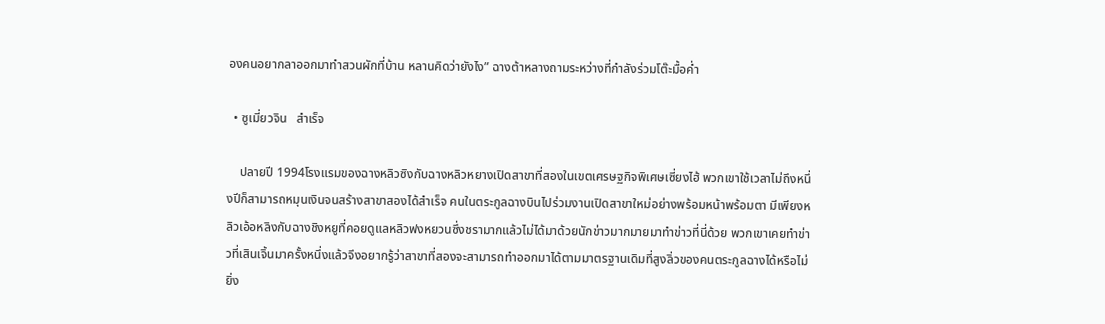องคนอยากลาออกมาทำสวนผักที่บ้าน หลานคิดว่ายังไง” ฉางต้าหลางถามระหว่างที่กำลังร่วมโต๊ะมื้อค่ำ

  • ซูเมี่ยวจิน   สำเร็จ

    ปลายปี 1994โรงแรมของฉางหลิวซิงกับฉางหลิวหยางเปิดสาขาที่สองในเขตเศรษฐกิจพิเศษเซี่ยงไฮ้ พวกเขาใช้เวลาไม่ถึงหนึ่งปีก็สามารถหมุนเงินจนสร้างสาขาสองได้สำเร็จ คนในตระกูลฉางบินไปร่วมงานเปิดสาขาใหม่อย่างพร้อมหน้าพร้อมตา มีเพียงหลิวเอ้อหลิงกับฉางชิงหยูที่คอยดูแลหลิวฟงหยวนซึ่งชรามากแล้วไม่ได้มาด้วยนักข่าวมากมายมาทำข่าวที่นี่ด้วย พวกเขาเคยทำข่าวที่เสินเจิ้นมาครั้งหนึ่งแล้วจึงอยากรู้ว่าสาขาที่สองจะสามารถทำออกมาได้ตามมาตรฐานเดิมที่สูงลิ่วของคนตระกูลฉางได้หรือไม่ ยิ่ง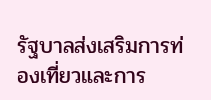รัฐบาลส่งเสริมการท่องเที่ยวและการ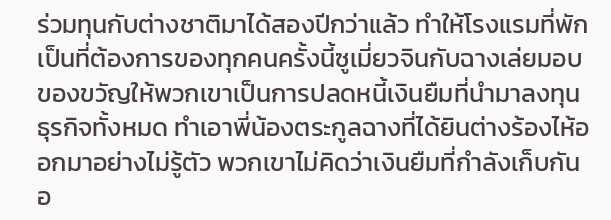ร่วมทุนกับต่างชาติมาได้สองปีกว่าแล้ว ทำให้โรงแรมที่พักเป็นที่ต้องการของทุกคนครั้งนี้ซูเมี่ยวจินกับฉางเล่ยมอบของขวัญให้พวกเขาเป็นการปลดหนี้เงินยืมที่นำมาลงทุนธุรกิจทั้งหมด ทำเอาพี่น้องตระกูลฉางที่ได้ยินต่างร้องไห้ออกมาอย่างไม่รู้ตัว พวกเขาไม่คิดว่าเงินยืมที่กำลังเก็บกันอ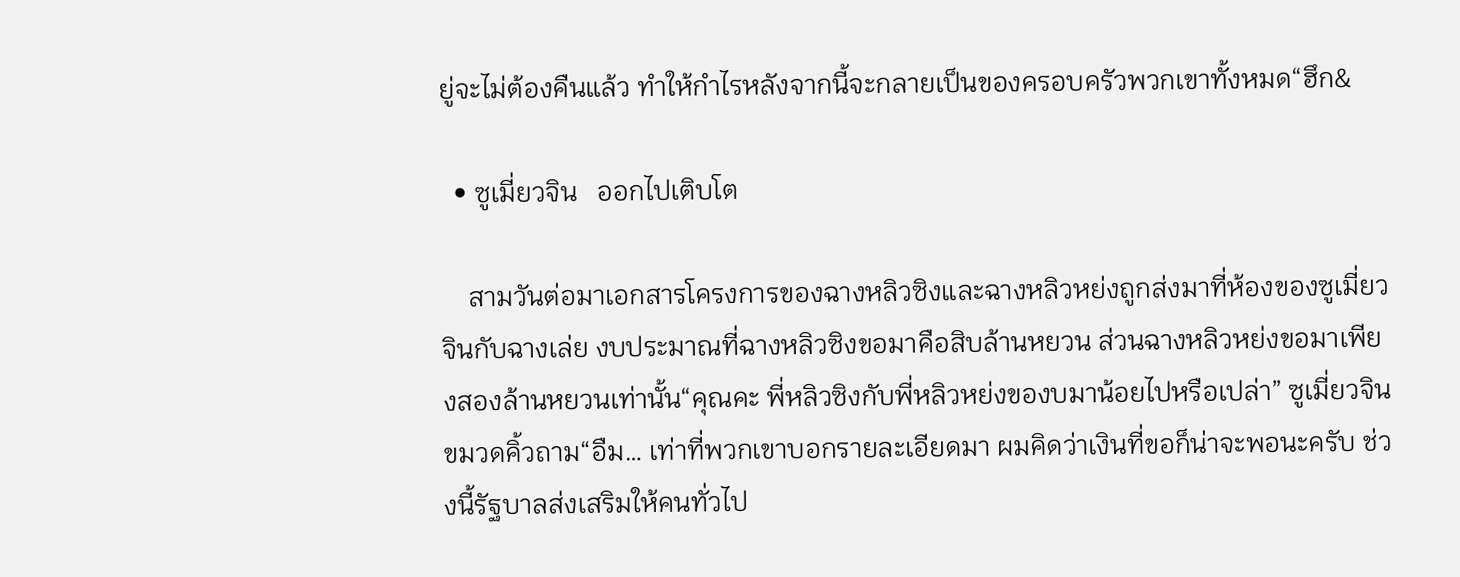ยู่จะไม่ต้องคืนแล้ว ทำให้กำไรหลังจากนี้จะกลายเป็นของครอบครัวพวกเขาทั้งหมด“ฮึก&

  • ซูเมี่ยวจิน   ออกไปเติบโต

    สามวันต่อมาเอกสารโครงการของฉางหลิวซิงและฉางหลิวหย่งถูกส่งมาที่ห้องของซูเมี่ยวจินกับฉางเล่ย งบประมาณที่ฉางหลิวซิงขอมาคือสิบล้านหยวน ส่วนฉางหลิวหย่งขอมาเพียงสองล้านหยวนเท่านั้น“คุณคะ พี่หลิวซิงกับพี่หลิวหย่งของบมาน้อยไปหรือเปล่า” ซูเมี่ยวจินขมวดคิ้วถาม“อืม… เท่าที่พวกเขาบอกรายละเอียดมา ผมคิดว่าเงินที่ขอก็น่าจะพอนะครับ ช่วงนี้รัฐบาลส่งเสริมให้คนทั่วไป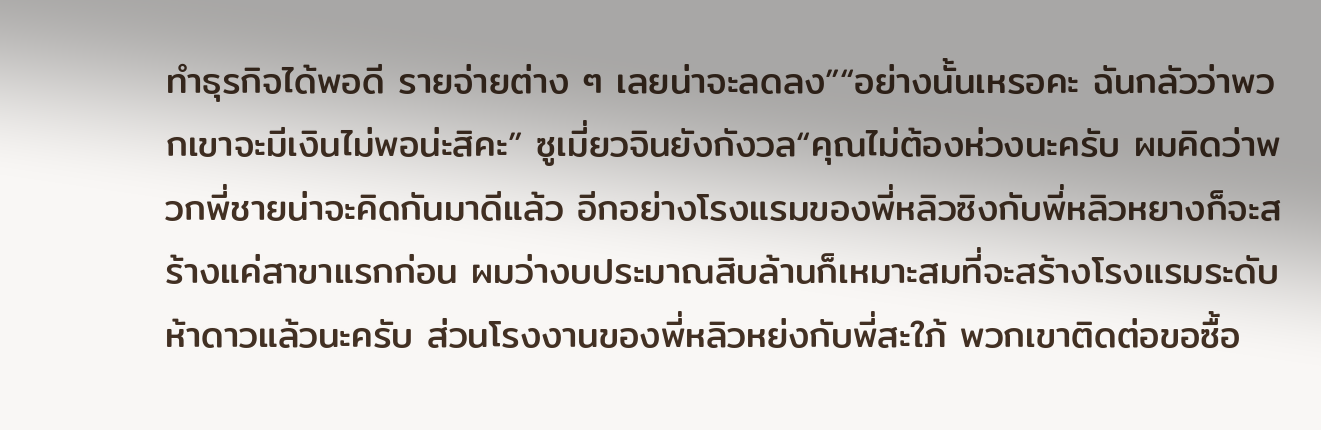ทำธุรกิจได้พอดี รายจ่ายต่าง ๆ เลยน่าจะลดลง”“อย่างนั้นเหรอคะ ฉันกลัวว่าพวกเขาจะมีเงินไม่พอน่ะสิคะ” ซูเมี่ยวจินยังกังวล“คุณไม่ต้องห่วงนะครับ ผมคิดว่าพวกพี่ชายน่าจะคิดกันมาดีแล้ว อีกอย่างโรงแรมของพี่หลิวซิงกับพี่หลิวหยางก็จะสร้างแค่สาขาแรกก่อน ผมว่างบประมาณสิบล้านก็เหมาะสมที่จะสร้างโรงแรมระดับห้าดาวแล้วนะครับ ส่วนโรงงานของพี่หลิวหย่งกับพี่สะใภ้ พวกเขาติดต่อขอซื้อ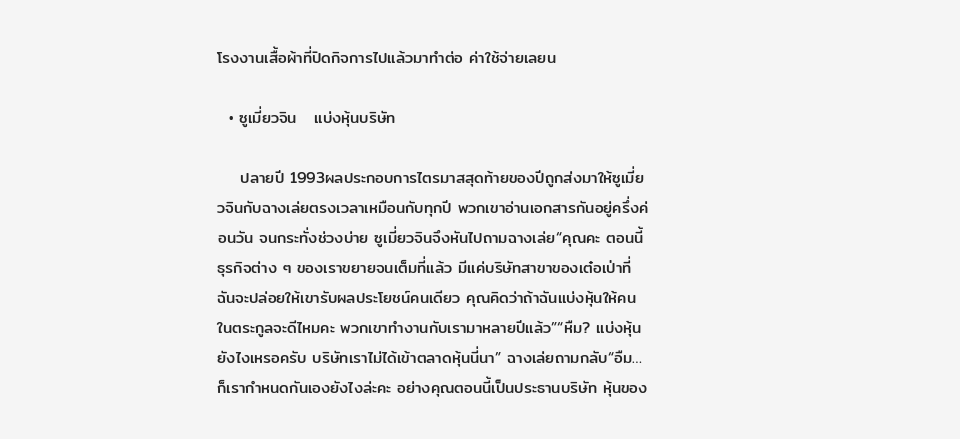โรงงานเสื้อผ้าที่ปิดกิจการไปแล้วมาทำต่อ ค่าใช้จ่ายเลยน

  • ซูเมี่ยวจิน   แบ่งหุ้นบริษัท

    ปลายปี 1993ผลประกอบการไตรมาสสุดท้ายของปีถูกส่งมาให้ซูเมี่ยวจินกับฉางเล่ยตรงเวลาเหมือนกับทุกปี พวกเขาอ่านเอกสารกันอยู่ครึ่งค่อนวัน จนกระทั่งช่วงบ่าย ซูเมี่ยวจินจึงหันไปถามฉางเล่ย“คุณคะ ตอนนี้ธุรกิจต่าง ๆ ของเราขยายจนเต็มที่แล้ว มีแค่บริษัทสาขาของเต๋อเป่าที่ฉันจะปล่อยให้เขารับผลประโยชน์คนเดียว คุณคิดว่าถ้าฉันแบ่งหุ้นให้คนในตระกูลจะดีไหมคะ พวกเขาทำงานกับเรามาหลายปีแล้ว”“หืม? แบ่งหุ้นยังไงเหรอครับ บริษัทเราไม่ได้เข้าตลาดหุ้นนี่นา” ฉางเล่ยถามกลับ“อืม… ก็เรากำหนดกันเองยังไงล่ะคะ อย่างคุณตอนนี้เป็นประธานบริษัท หุ้นของ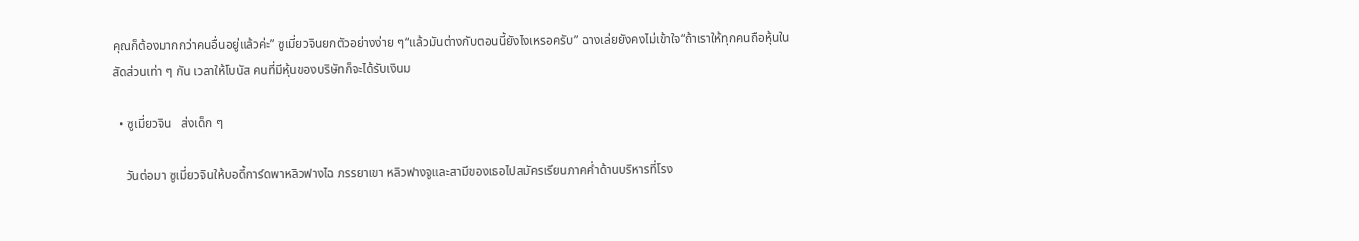คุณก็ต้องมากกว่าคนอื่นอยู่แล้วค่ะ” ซูเมี่ยวจินยกตัวอย่างง่าย ๆ“แล้วมันต่างกับตอนนี้ยังไงเหรอครับ” ฉางเล่ยยังคงไม่เข้าใจ“ถ้าเราให้ทุกคนถือหุ้นในสัดส่วนเท่า ๆ กัน เวลาให้โบนัส คนที่มีหุ้นของบริษัทก็จะได้รับเงินม

  • ซูเมี่ยวจิน   ส่งเด็ก ๆ

    วันต่อมา ซูเมี่ยวจินให้บอดี้การ์ดพาหลิวฟางไฉ ภรรยาเขา หลิวฟางจูและสามีของเธอไปสมัครเรียนภาคค่ำด้านบริหารที่โรง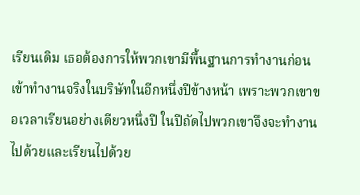เรียนเดิม เธอต้องการให้พวกเขามีพื้นฐานการทำงานก่อนเข้าทำงานจริงในบริษัทในอีกหนึ่งปีข้างหน้า เพราะพวกเขาขอเวลาเรียนอย่างเดียวหนึ่งปี ในปีถัดไปพวกเขาจึงจะทำงานไปด้วยและเรียนไปด้วย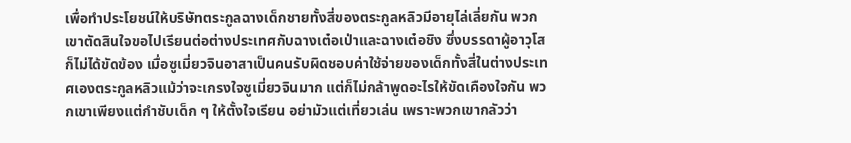เพื่อทำประโยชน์ให้บริษัทตระกูลฉางเด็กชายทั้งสี่ของตระกูลหลิวมีอายุไล่เลี่ยกัน พวกเขาตัดสินใจขอไปเรียนต่อต่างประเทศกับฉางเต๋อเป่าและฉางเต๋อชิง ซึ่งบรรดาผู้อาวุโสก็ไม่ได้ขัดข้อง เมื่อซูเมี่ยวจินอาสาเป็นคนรับผิดชอบค่าใช้จ่ายของเด็กทั้งสี่ในต่างประเทศเองตระกูลหลิวแม้ว่าจะเกรงใจซูเมี่ยวจินมาก แต่ก็ไม่กล้าพูดอะไรให้ขัดเคืองใจกัน พวกเขาเพียงแต่กำชับเด็ก ๆ ให้ตั้งใจเรียน อย่ามัวแต่เที่ยวเล่น เพราะพวกเขากลัวว่า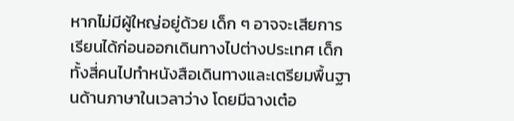หากไม่มีผู้ใหญ่อยู่ด้วย เด็ก ๆ อาจจะเสียการเรียนได้ก่อนออกเดินทางไปต่างประเทศ เด็กทั้งสี่คนไปทำหนังสือเดินทางและเตรียมพื้นฐานด้านภาษาในเวลาว่าง โดยมีฉางเต๋อ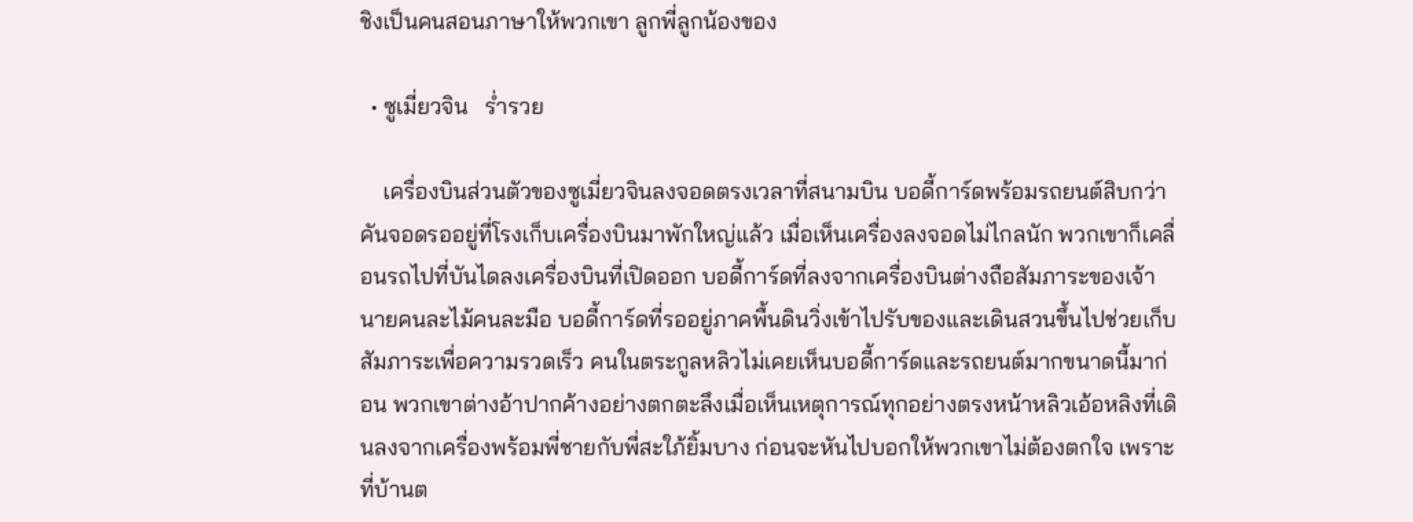ชิงเป็นคนสอนภาษาให้พวกเขา ลูกพี่ลูกน้องของ

  • ซูเมี่ยวจิน   ร่ำรวย

    เครื่องบินส่วนตัวของซูเมี่ยวจินลงจอดตรงเวลาที่สนามบิน บอดี้การ์ดพร้อมรถยนต์สิบกว่าคันจอดรออยู่ที่โรงเก็บเครื่องบินมาพักใหญ่แล้ว เมื่อเห็นเครื่องลงจอดไม่ไกลนัก พวกเขาก็เคลื่อนรถไปที่บันไดลงเครื่องบินที่เปิดออก บอดี้การ์ดที่ลงจากเครื่องบินต่างถือสัมภาระของเจ้านายคนละไม้คนละมือ บอดี้การ์ดที่รออยู่ภาคพื้นดินวิ่งเข้าไปรับของและเดินสวนขึ้นไปช่วยเก็บสัมภาระเพื่อความรวดเร็ว คนในตระกูลหลิวไม่เคยเห็นบอดี้การ์ดและรถยนต์มากขนาดนี้มาก่อน พวกเขาต่างอ้าปากค้างอย่างตกตะลึงเมื่อเห็นเหตุการณ์ทุกอย่างตรงหน้าหลิวเอ้อหลิงที่เดินลงจากเครื่องพร้อมพี่ชายกับพี่สะใภ้ยิ้มบาง ก่อนจะหันไปบอกให้พวกเขาไม่ต้องตกใจ เพราะที่บ้านต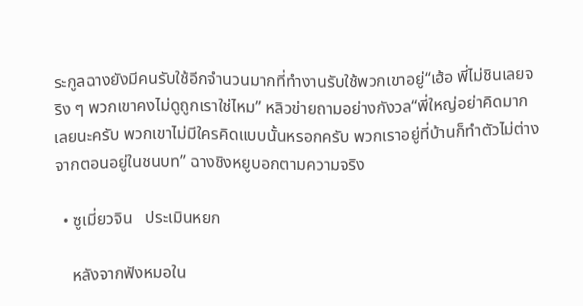ระกูลฉางยังมีคนรับใช้อีกจำนวนมากที่ทำงานรับใช้พวกเขาอยู่“เฮ้อ พี่ไม่ชินเลยจริง ๆ พวกเขาคงไม่ดูถูกเราใช่ไหม” หลิวข่ายถามอย่างกังวล“พี่ใหญ่อย่าคิดมากเลยนะครับ พวกเขาไม่มีใครคิดแบบนั้นหรอกครับ พวกเราอยู่ที่บ้านก็ทำตัวไม่ต่างจากตอนอยู่ในชนบท” ฉางชิงหยูบอกตามความจริง

  • ซูเมี่ยวจิน   ประเมินหยก

    หลังจากฟังหมอใน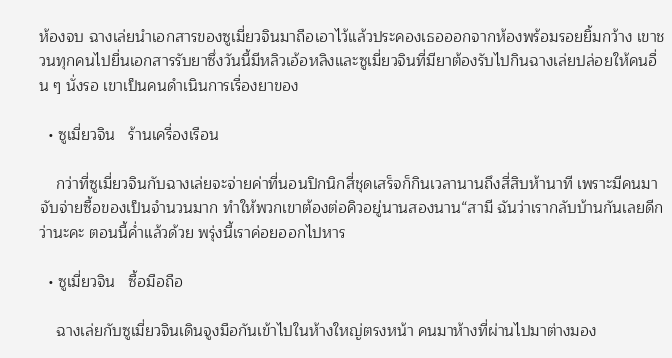ห้องจบ ฉางเล่ยนำเอกสารของซูเมี่ยวจินมาถือเอาไว้แล้วประคองเธอออกจากห้องพร้อมรอยยิ้มกว้าง เขาชวนทุกคนไปยื่นเอกสารรับยาซึ่งวันนี้มีหลิวเอ้อหลิงและซูเมี่ยวจินที่มียาต้องรับไปกินฉางเล่ยปล่อยให้คนอื่น ๆ นั่งรอ เขาเป็นคนดำเนินการเรื่องยาของ

  • ซูเมี่ยวจิน   ร้านเครื่องเรือน

    กว่าที่ซูเมี่ยวจินกับฉางเล่ยจะจ่ายค่าที่นอนปิกนิกสี่ชุดเสร็จก็กินเวลานานถึงสี่สิบห้านาที เพราะมีคนมาจับจ่ายซื้อของเป็นจำนวนมาก ทำให้พวกเขาต้องต่อคิวอยู่นานสองนาน“สามี ฉันว่าเรากลับบ้านกันเลยดีกว่านะคะ ตอนนี้ค่ำแล้วด้วย พรุ่งนี้เราค่อยออกไปหาร

  • ซูเมี่ยวจิน   ซื้อมือถือ

    ฉางเล่ยกับซูเมี่ยวจินเดินจูงมือกันเข้าไปในห้างใหญ่ตรงหน้า คนมาห้างที่ผ่านไปมาต่างมอง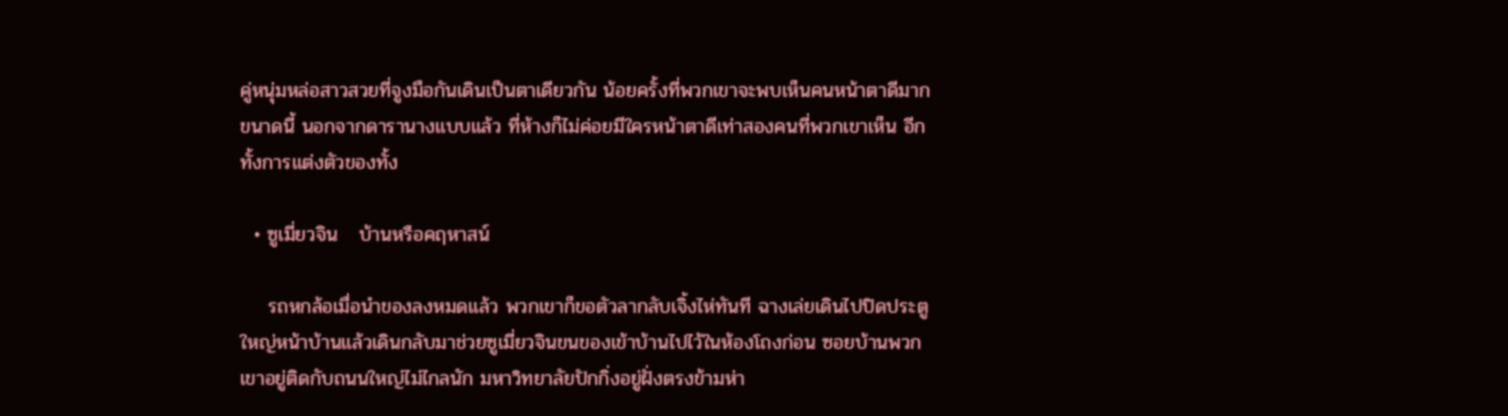คู่หนุ่มหล่อสาวสวยที่จูงมือกันเดินเป็นตาเดียวกัน น้อยครั้งที่พวกเขาจะพบเห็นคนหน้าตาดีมากขนาดนี้ นอกจากดารานางแบบแล้ว ที่ห้างก็ไม่ค่อยมีใครหน้าตาดีเท่าสองคนที่พวกเขาเห็น อีกทั้งการแต่งตัวของทั้ง

  • ซูเมี่ยวจิน   บ้านหรือคฤหาสน์

    รถหกล้อเมื่อนำของลงหมดแล้ว พวกเขาก็ขอตัวลากลับเจิ้งไห่ทันที ฉางเล่ยเดินไปปิดประตูใหญ่หน้าบ้านแล้วเดินกลับมาช่วยซูเมี่ยวจินขนของเข้าบ้านไปไว้ในห้องโถงก่อน ซอยบ้านพวกเขาอยู่ติดกับถนนใหญ่ไม่ไกลนัก มหาวิทยาลัยปักกิ่งอยู่ฝั่งตรงข้ามห่า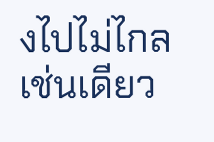งไปไม่ไกลเช่นเดียว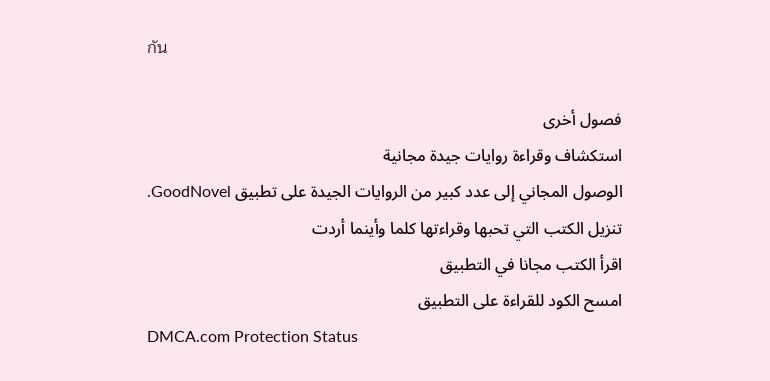กัน

فصول أخرى
استكشاف وقراءة روايات جيدة مجانية
الوصول المجاني إلى عدد كبير من الروايات الجيدة على تطبيق GoodNovel. تنزيل الكتب التي تحبها وقراءتها كلما وأينما أردت
اقرأ الكتب مجانا في التطبيق
امسح الكود للقراءة على التطبيق
DMCA.com Protection Status